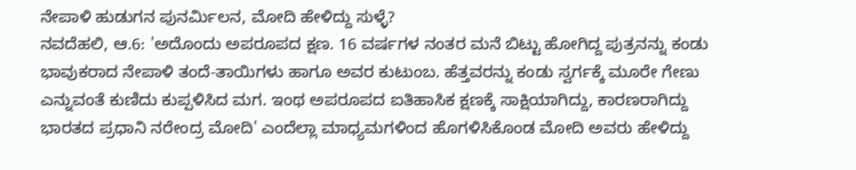ನೇಪಾಳಿ ಹುಡುಗನ ಪುನರ್ಮಿಲನ, ಮೋದಿ ಹೇಳಿದ್ದು ಸುಳ್ಳೆ?
ನವದೆಹಲಿ, ಆ.6: 'ಅದೊಂದು ಅಪರೂಪದ ಕ್ಷಣ. 16 ವರ್ಷಗಳ ನಂತರ ಮನೆ ಬಿಟ್ಟು ಹೋಗಿದ್ದ ಪುತ್ರನನ್ನು ಕಂಡು ಭಾವುಕರಾದ ನೇಪಾಳಿ ತಂದೆ-ತಾಯಿಗಳು ಹಾಗೂ ಅವರ ಕುಟುಂಬ. ಹೆತ್ತವರನ್ನು ಕಂಡು ಸ್ವರ್ಗಕ್ಕೆ ಮೂರೇ ಗೇಣು ಎನ್ನುವಂತೆ ಕುಣಿದು ಕುಪ್ಪಳಿಸಿದ ಮಗ. ಇಂಥ ಅಪರೂಪದ ಐತಿಹಾಸಿಕ ಕ್ಷಣಕ್ಕೆ ಸಾಕ್ಷಿಯಾಗಿದ್ದು, ಕಾರಣರಾಗಿದ್ದು ಭಾರತದ ಪ್ರಧಾನಿ ನರೇಂದ್ರ ಮೋದಿ' ಎಂದೆಲ್ಲಾ ಮಾಧ್ಯಮಗಳಿಂದ ಹೊಗಳಿಸಿಕೊಂಡ ಮೋದಿ ಅವರು ಹೇಳಿದ್ದು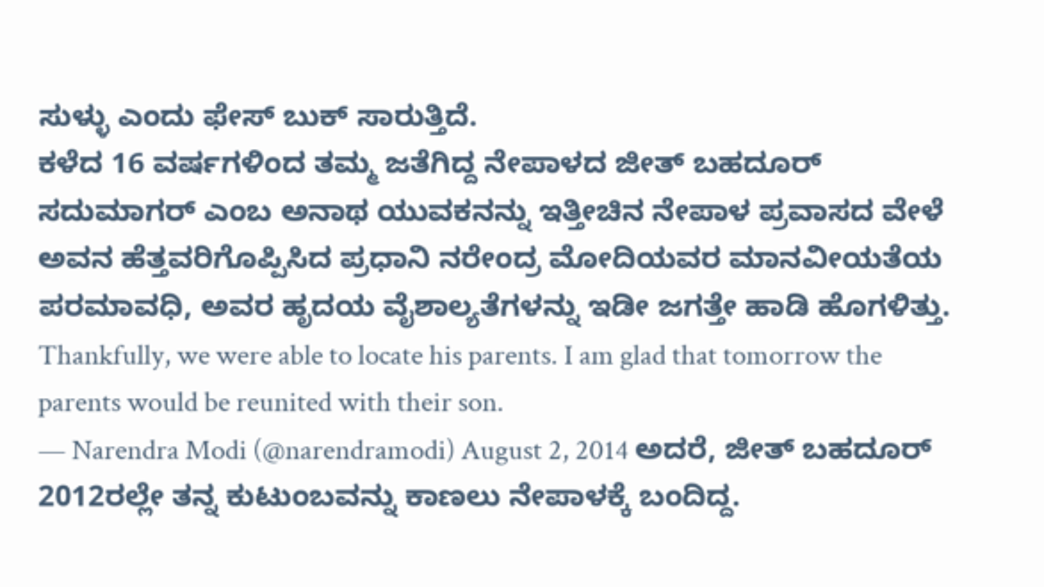ಸುಳ್ಳು ಎಂದು ಫೇಸ್ ಬುಕ್ ಸಾರುತ್ತಿದೆ.
ಕಳೆದ 16 ವರ್ಷಗಳಿಂದ ತಮ್ಮ ಜತೆಗಿದ್ದ ನೇಪಾಳದ ಜೀತ್ ಬಹದೂರ್ ಸದುಮಾಗರ್ ಎಂಬ ಅನಾಥ ಯುವಕನನ್ನು ಇತ್ತೀಚಿನ ನೇಪಾಳ ಪ್ರವಾಸದ ವೇಳೆ ಅವನ ಹೆತ್ತವರಿಗೊಪ್ಪಿಸಿದ ಪ್ರಧಾನಿ ನರೇಂದ್ರ ಮೋದಿಯವರ ಮಾನವೀಯತೆಯ ಪರಮಾವಧಿ, ಅವರ ಹೃದಯ ವೈಶಾಲ್ಯತೆಗಳನ್ನು ಇಡೀ ಜಗತ್ತೇ ಹಾಡಿ ಹೊಗಳಿತ್ತು.
Thankfully, we were able to locate his parents. I am glad that tomorrow the parents would be reunited with their son.
— Narendra Modi (@narendramodi) August 2, 2014 ಅದರೆ, ಜೀತ್ ಬಹದೂರ್ 2012ರಲ್ಲೇ ತನ್ನ ಕುಟುಂಬವನ್ನು ಕಾಣಲು ನೇಪಾಳಕ್ಕೆ ಬಂದಿದ್ದ.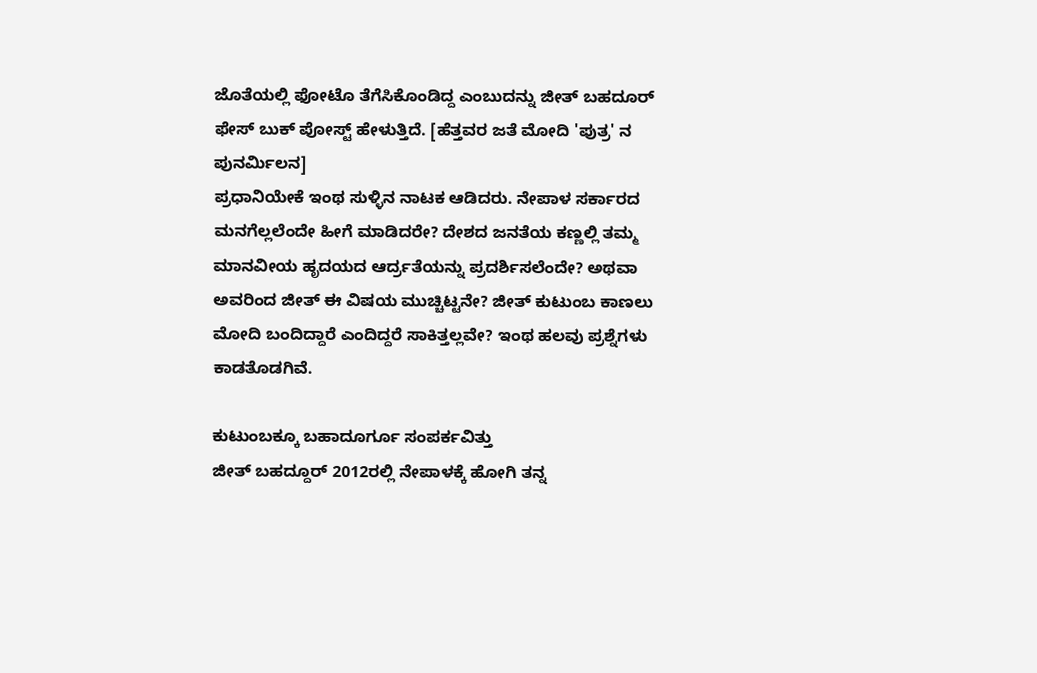ಜೊತೆಯಲ್ಲಿ ಫೋಟೊ ತೆಗೆಸಿಕೊಂಡಿದ್ದ ಎಂಬುದನ್ನು ಜೀತ್ ಬಹದೂರ್ ಫೇಸ್ ಬುಕ್ ಪೋಸ್ಟ್ ಹೇಳುತ್ತಿದೆ. [ಹೆತ್ತವರ ಜತೆ ಮೋದಿ 'ಪುತ್ರ' ನ ಪುನರ್ಮಿಲನ]
ಪ್ರಧಾನಿಯೇಕೆ ಇಂಥ ಸುಳ್ಳಿನ ನಾಟಕ ಆಡಿದರು. ನೇಪಾಳ ಸರ್ಕಾರದ ಮನಗೆಲ್ಲಲೆಂದೇ ಹೀಗೆ ಮಾಡಿದರೇ? ದೇಶದ ಜನತೆಯ ಕಣ್ಣಲ್ಲಿ ತಮ್ಮ ಮಾನವೀಯ ಹೃದಯದ ಆರ್ದ್ರತೆಯನ್ನು ಪ್ರದರ್ಶಿಸಲೆಂದೇ? ಅಥವಾ ಅವರಿಂದ ಜೀತ್ ಈ ವಿಷಯ ಮುಚ್ಚಿಟ್ಟನೇ? ಜೀತ್ ಕುಟುಂಬ ಕಾಣಲು ಮೋದಿ ಬಂದಿದ್ದಾರೆ ಎಂದಿದ್ದರೆ ಸಾಕಿತ್ತಲ್ಲವೇ? ಇಂಥ ಹಲವು ಪ್ರಶ್ನೆಗಳು ಕಾಡತೊಡಗಿವೆ.

ಕುಟುಂಬಕ್ಕೂ ಬಹಾದೂರ್ಗೂ ಸಂಪರ್ಕವಿತ್ತು
ಜೀತ್ ಬಹದ್ದೂರ್ 2012ರಲ್ಲಿ ನೇಪಾಳಕ್ಕೆ ಹೋಗಿ ತನ್ನ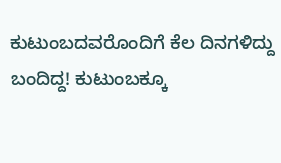ಕುಟುಂಬದವರೊಂದಿಗೆ ಕೆಲ ದಿನಗಳಿದ್ದು ಬಂದಿದ್ದ! ಕುಟುಂಬಕ್ಕೂ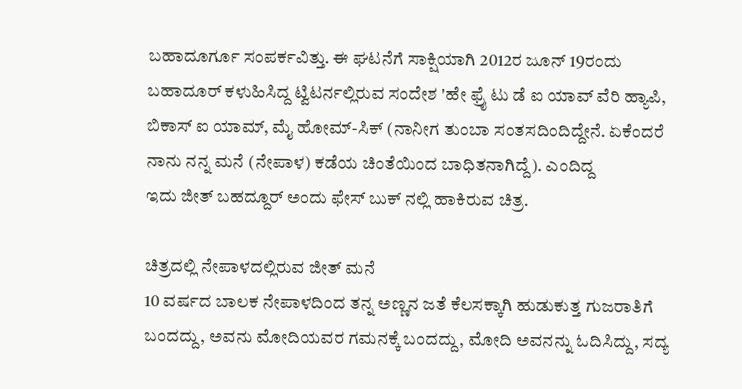ಬಹಾದೂರ್ಗೂ ಸಂಪರ್ಕವಿತ್ತು. ಈ ಘಟನೆಗೆ ಸಾಕ್ಷಿಯಾಗಿ 2012ರ ಜೂನ್ 19ರಂದು ಬಹಾದೂರ್ ಕಳುಹಿಸಿದ್ದ ಟ್ವಿಟರ್ನಲ್ಲಿರುವ ಸಂದೇಶ 'ಹೇ ಫ್ರೈ ಟು ಡೆ ಐ ಯಾವ್ ವೆರಿ ಹ್ಯಾಪಿ, ಬಿಕಾಸ್ ಐ ಯಾಮ್, ಮೈ ಹೋಮ್-ಸಿಕ್ (ನಾನೀಗ ತುಂಬಾ ಸಂತಸದಿಂದಿದ್ದೇನೆ. ಏಕೆಂದರೆ ನಾನು ನನ್ನ ಮನೆ (ನೇಪಾಳ) ಕಡೆಯ ಚಿಂತೆಯಿಂದ ಬಾಧಿತನಾಗಿದ್ದೆ). ಎಂದಿದ್ದ
ಇದು ಜೀತ್ ಬಹದ್ದೂರ್ ಅಂದು ಫೇಸ್ ಬುಕ್ ನಲ್ಲಿ ಹಾಕಿರುವ ಚಿತ್ರ.

ಚಿತ್ರದಲ್ಲಿ ನೇಪಾಳದಲ್ಲಿರುವ ಜೀತ್ ಮನೆ
10 ವರ್ಷದ ಬಾಲಕ ನೇಪಾಳದಿಂದ ತನ್ನ ಅಣ್ಣನ ಜತೆ ಕೆಲಸಕ್ಕಾಗಿ ಹುಡುಕುತ್ತ ಗುಜರಾತಿಗೆ ಬಂದದ್ದು, ಅವನು ಮೋದಿಯವರ ಗಮನಕ್ಕೆ ಬಂದದ್ದು, ಮೋದಿ ಅವನನ್ನು ಓದಿಸಿದ್ದು, ಸದ್ಯ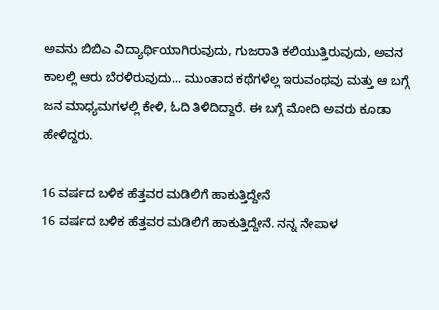ಅವನು ಬಿಬಿಎ ವಿದ್ಯಾರ್ಥಿಯಾಗಿರುವುದು, ಗುಜರಾತಿ ಕಲಿಯುತ್ತಿರುವುದು, ಅವನ ಕಾಲಲ್ಲಿ ಆರು ಬೆರಳಿರುವುದು... ಮುಂತಾದ ಕಥೆಗಳೆಲ್ಲ ಇರುವಂಥವು ಮತ್ತು ಆ ಬಗ್ಗೆ ಜನ ಮಾಧ್ಯಮಗಳಲ್ಲಿ ಕೇಳಿ, ಓದಿ ತಿಳಿದಿದ್ದಾರೆ. ಈ ಬಗ್ಗೆ ಮೋದಿ ಅವರು ಕೂಡಾ ಹೇಳಿದ್ದರು.

16 ವರ್ಷದ ಬಳಿಕ ಹೆತ್ತವರ ಮಡಿಲಿಗೆ ಹಾಕುತ್ತಿದ್ದೇನೆ
16 ವರ್ಷದ ಬಳಿಕ ಹೆತ್ತವರ ಮಡಿಲಿಗೆ ಹಾಕುತ್ತಿದ್ದೇನೆ. ನನ್ನ ನೇಪಾಳ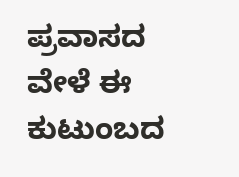ಪ್ರವಾಸದ ವೇಳೆ ಈ ಕುಟುಂಬದ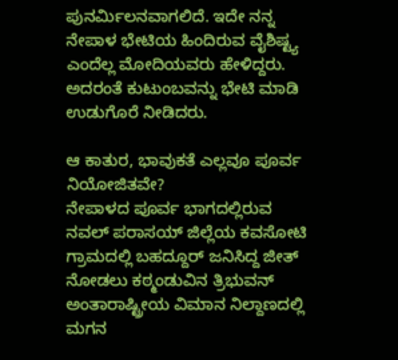ಪುನರ್ಮಿಲನವಾಗಲಿದೆ. ಇದೇ ನನ್ನ ನೇಪಾಳ ಭೇಟಿಯ ಹಿಂದಿರುವ ವೈಶಿಷ್ಟ್ಯ ಎಂದೆಲ್ಲ ಮೋದಿಯವರು ಹೇಳಿದ್ದರು. ಅದರಂತೆ ಕುಟುಂಬವನ್ನು ಭೇಟಿ ಮಾಡಿ ಉಡುಗೊರೆ ನೀಡಿದರು.

ಆ ಕಾತುರ, ಭಾವುಕತೆ ಎಲ್ಲವೂ ಪೂರ್ವ ನಿಯೋಜಿತವೇ?
ನೇಪಾಳದ ಪೂರ್ವ ಭಾಗದಲ್ಲಿರುವ ನವಲ್ ಪರಾಸಯ್ ಜಿಲ್ಲೆಯ ಕವಸೋಟಿ ಗ್ರಾಮದಲ್ಲಿ ಬಹದ್ದೂರ್ ಜನಿಸಿದ್ದ ಜೀತ್ ನೋಡಲು ಕಠ್ಮಂಡುವಿನ ತ್ರಿಭುವನ್ ಅಂತಾರಾಷ್ಟ್ರೀಯ ವಿಮಾನ ನಿಲ್ದಾಣದಲ್ಲಿ ಮಗನ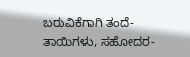ಬರುವಿಕೆಗಾಗಿ ತಂದೆ-ತಾಯಿಗಳು, ಸಹೋದರ-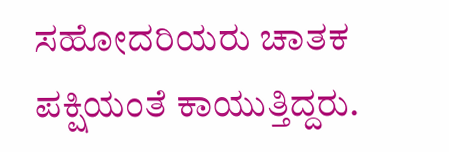ಸಹೋದರಿಯರು ಚಾತಕ ಪಕ್ಷಿಯಂತೆ ಕಾಯುತ್ತಿದ್ದರು.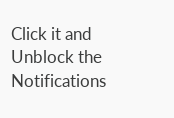Click it and Unblock the Notifications